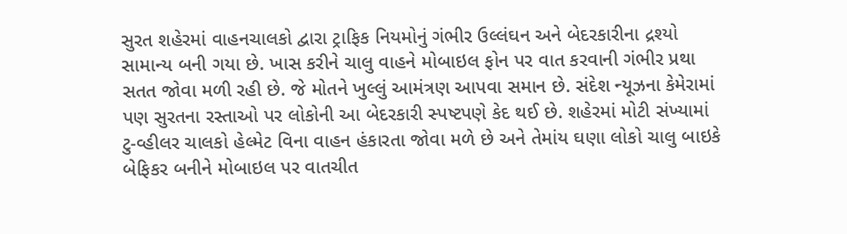સુરત શહેરમાં વાહનચાલકો દ્વારા ટ્રાફિક નિયમોનું ગંભીર ઉલ્લંઘન અને બેદરકારીના દ્રશ્યો સામાન્ય બની ગયા છે. ખાસ કરીને ચાલુ વાહને મોબાઇલ ફોન પર વાત કરવાની ગંભીર પ્રથા સતત જોવા મળી રહી છે. જે મોતને ખુલ્લું આમંત્રણ આપવા સમાન છે. સંદેશ ન્યૂઝના કેમેરામાં પણ સુરતના રસ્તાઓ પર લોકોની આ બેદરકારી સ્પષ્ટપણે કેદ થઈ છે. શહેરમાં મોટી સંખ્યામાં ટુ-વ્હીલર ચાલકો હેલ્મેટ વિના વાહન હંકારતા જોવા મળે છે અને તેમાંય ઘણા લોકો ચાલુ બાઇકે બેફિકર બનીને મોબાઇલ પર વાતચીત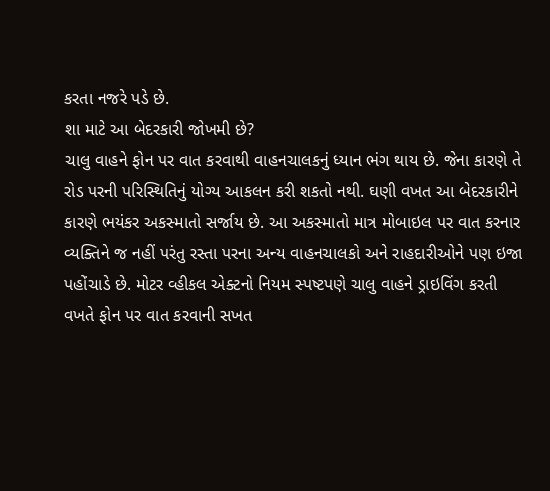કરતા નજરે પડે છે.
શા માટે આ બેદરકારી જોખમી છે?
ચાલુ વાહને ફોન પર વાત કરવાથી વાહનચાલકનું ધ્યાન ભંગ થાય છે. જેના કારણે તે રોડ પરની પરિસ્થિતિનું યોગ્ય આકલન કરી શકતો નથી. ઘણી વખત આ બેદરકારીને કારણે ભયંકર અકસ્માતો સર્જાય છે. આ અકસ્માતો માત્ર મોબાઇલ પર વાત કરનાર વ્યક્તિને જ નહીં પરંતુ રસ્તા પરના અન્ય વાહનચાલકો અને રાહદારીઓને પણ ઇજા પહોંચાડે છે. મોટર વ્હીકલ એક્ટનો નિયમ સ્પષ્ટપણે ચાલુ વાહને ડ્રાઇવિંગ કરતી વખતે ફોન પર વાત કરવાની સખત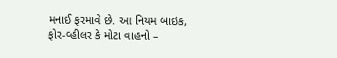મનાઈ ફરમાવે છે. આ નિયમ બાઇક, ફોર-વ્હીલર કે મોટા વાહનો –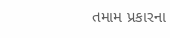તમામ પ્રકારના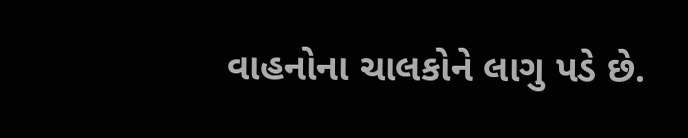વાહનોના ચાલકોને લાગુ પડે છે.